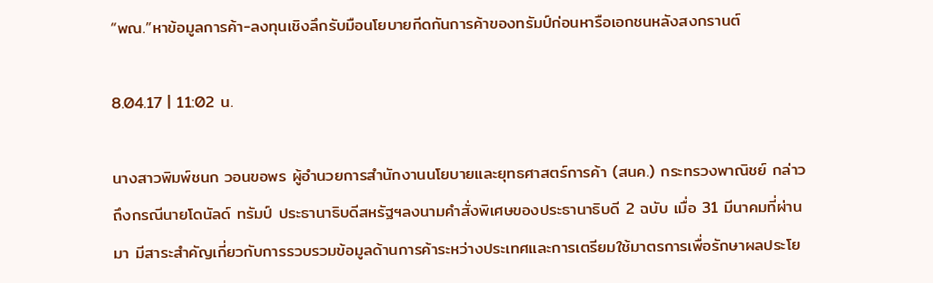“พณ.”หาข้อมูลการค้า-ลงทุนเชิงลึกรับมือนโยบายกีดกันการค้าของทรัมป์ก่อนหารือเอกชนหลังสงกรานต์

8.04.17 | 11:02 น.

นางสาวพิมพ์ชนก วอนขอพร ผู้อำนวยการสำนักงานนโยบายและยุทธศาสตร์การค้า (สนค.) กระทรวงพาณิชย์ กล่าวถึงกรณีนายโดนัลด์ ทรัมป์ ประธานาธิบดีสหรัฐฯลงนามคำสั่งพิเศษของประธานาธิบดี 2 ฉบับ เมื่อ 31 มีนาคมที่ผ่านมา มีสาระสำคัญเกี่ยวกับการรวบรวมข้อมูลด้านการค้าระหว่างประเทศและการเตรียมใช้มาตรการเพื่อรักษาผลประโย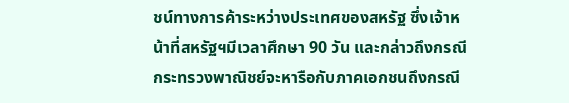ชน์ทางการค้าระหว่างประเทศของสหรัฐ ซึ่งเจ้าหน้าที่สหรัฐฯมีเวลาศึกษา 90 วัน และกล่าวถึงกรณีกระทรวงพาณิชย์จะหารือกับภาคเอกชนถึงกรณี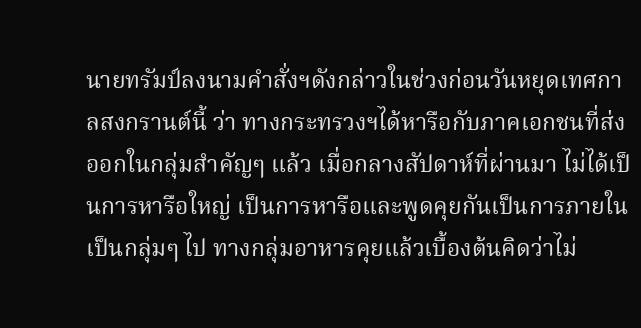นายทรัมป์ลงนามคำสั่งฯดังกล่าวในช่วงก่อนวันหยุดเทศกาลสงกรานต์นี้ ว่า ทางกระทรวงฯได้หารือกับภาคเอกชนที่ส่งออกในกลุ่มสำคัญๆ แล้ว เมื่อกลางสัปดาห์ที่ผ่านมา ไม่ได้เป็นการหารือใหญ่ เป็นการหารือและพูดคุยกันเป็นการภายในเป็นกลุ่มๆ ไป ทางกลุ่มอาหารคุยแล้วเบื้องต้นคิดว่าไม่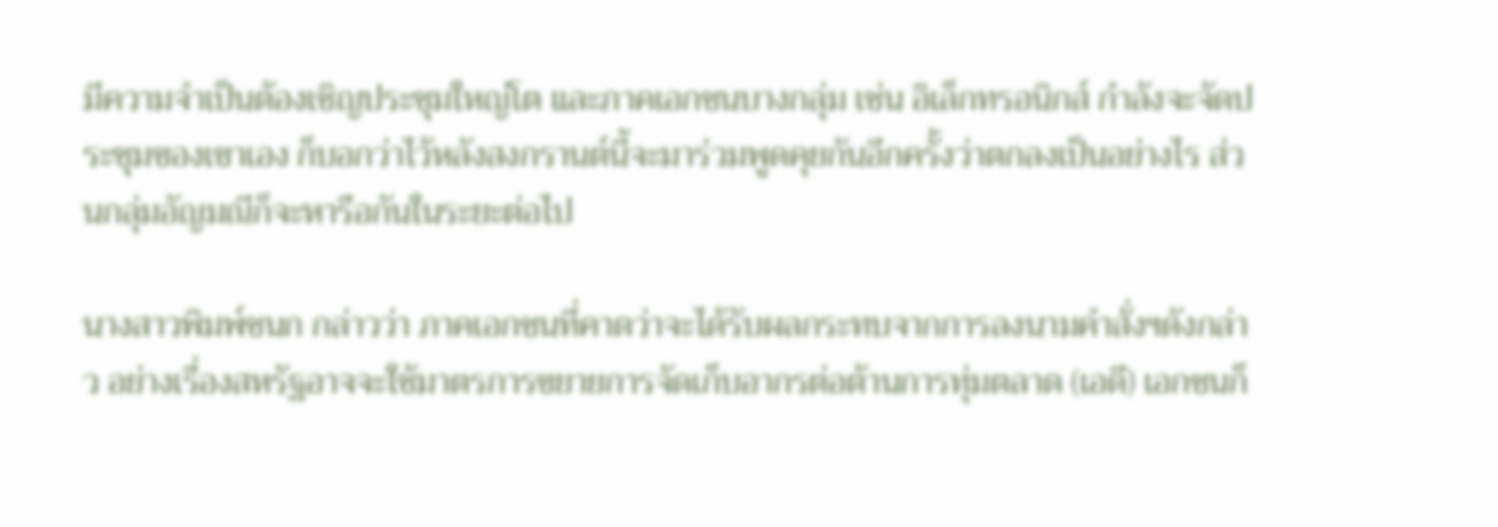มีความจำเป็นต้องเชิญประชุมใหญ่โต และภาคเอกชนบางกลุ่ม เช่น อิเล็กทรอนิกส์ กำลังจะจัดประชุมของเขาเอง ก็บอกว่าไว้หลังสงกรานต์นี้จะมาร่วมพูดคุยกันอีกครั้งว่าตกลงเป็นอย่างไร ส่วนกลุ่มอัญมณีก็จะหารือกันในระยะต่อไป

นางสาวพิมพ์ชนก กล่าวว่า ภาคเอกชนที่คาดว่าจะได้รับผลกระทบจากการลงนามคำสั่งฯดังกล่าว อย่างเรื่องสหรัฐอาจจะใช้มาตรการขยายการจัดเก็บอากรต่อต้านการทุ่มตลาด (เอดี) เอกชนก็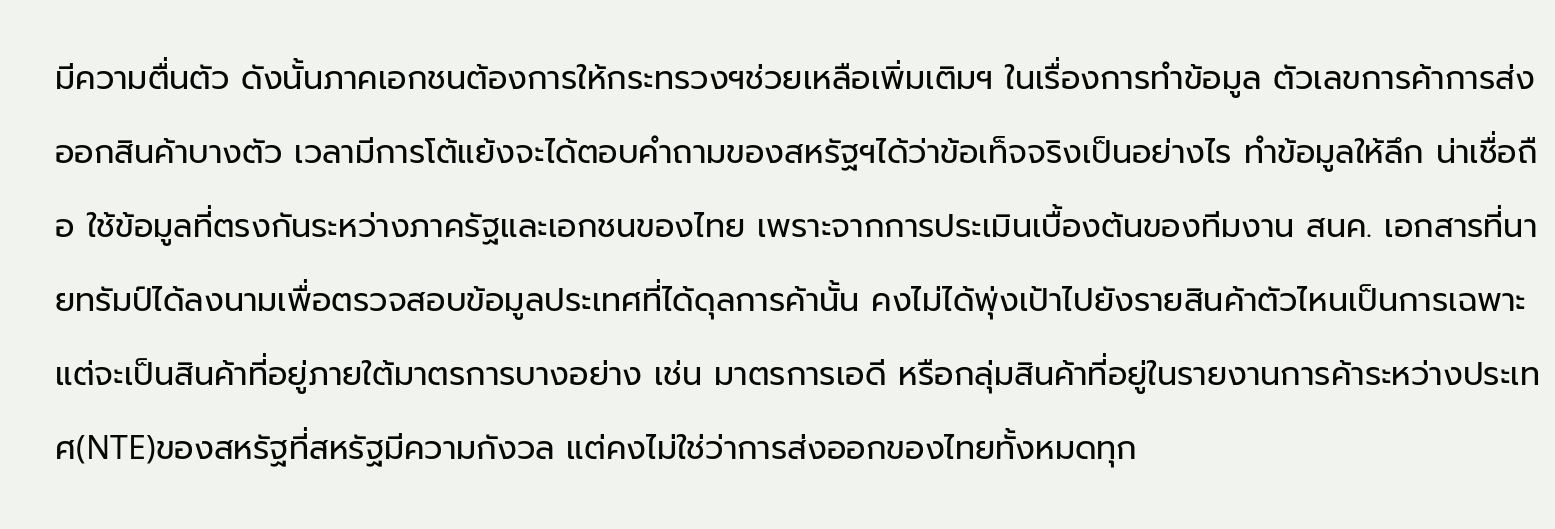มีความตื่นตัว ดังนั้นภาคเอกชนต้องการให้กระทรวงฯช่วยเหลือเพิ่มเติมฯ ในเรื่องการทำข้อมูล ตัวเลขการค้าการส่งออกสินค้าบางตัว เวลามีการโต้แย้งจะได้ตอบคำถามของสหรัฐฯได้ว่าข้อเท็จจริงเป็นอย่างไร ทำข้อมูลให้ลึก น่าเชื่อถือ ใช้ข้อมูลที่ตรงกันระหว่างภาครัฐและเอกชนของไทย เพราะจากการประเมินเบื้องต้นของทีมงาน สนค. เอกสารที่นายทรัมป์ได้ลงนามเพื่อตรวจสอบข้อมูลประเทศที่ได้ดุลการค้านั้น คงไม่ได้พุ่งเป้าไปยังรายสินค้าตัวไหนเป็นการเฉพาะ แต่จะเป็นสินค้าที่อยู่ภายใต้มาตรการบางอย่าง เช่น มาตรการเอดี หรือกลุ่มสินค้าที่อยู่ในรายงานการค้าระหว่างประเทศ(NTE)ของสหรัฐที่สหรัฐมีความกังวล แต่คงไม่ใช่ว่าการส่งออกของไทยทั้งหมดทุก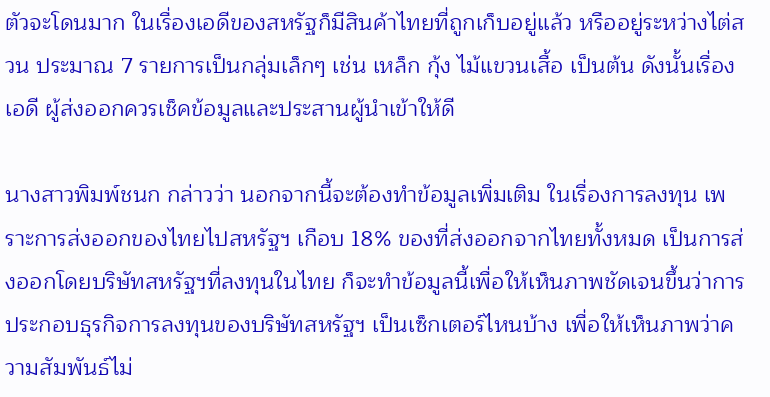ตัวจะโดนมาก ในเรื่องเอดีของสหรัฐก็มีสินค้าไทยที่ถูกเก็บอยู่แล้ว หรืออยู่ระหว่างไต่สวน ประมาณ 7 รายการเป็นกลุ่มเล็กๆ เช่น เหล็ก กุ้ง ไม้แขวนเสื้อ เป็นต้น ดังนั้นเรื่องเอดี ผู้ส่งออกควรเช็คข้อมูลและประสานผู้นำเข้าให้ดี

นางสาวพิมพ์ชนก กล่าวว่า นอกจากนี้จะต้องทำข้อมูลเพิ่มเติม ในเรื่องการลงทุน เพราะการส่งออกของไทยไปสหรัฐฯ เกือบ 18% ของที่ส่งออกจากไทยทั้งหมด เป็นการส่งออกโดยบริษัทสหรัฐฯที่ลงทุนในไทย ก็จะทำข้อมูลนี้เพื่อให้เห็นภาพชัดเจนขึ้นว่าการประกอบธุรกิจการลงทุนของบริษัทสหรัฐฯ เป็นเซ็กเตอร์ไหนบ้าง เพื่อให้เห็นภาพว่าความสัมพันธ์ไม่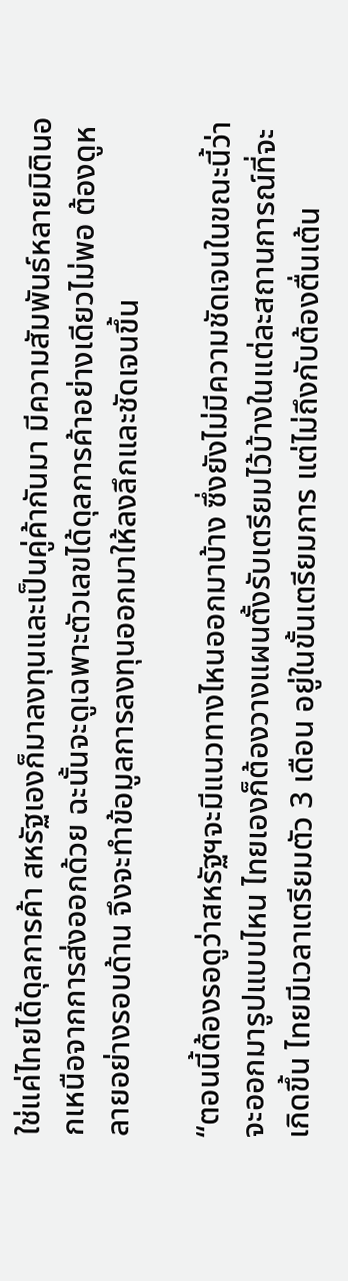ใช่แค่ไทยได้ดุลการค้า สหรัฐเองก็มาลงทุนและเป็นคู่ค้ากันมา มีความสัมพันธ์หลายมิตินอกเหนือจากการส่งออกด้วย ฉะนั้นจะดูเฉพาะตัวเลขได้ดุลการค้าอย่างเดียวไม่พอ ต้องดูหลายอย่างรอบด้าน จึงจะทำข้อมูลการลงทุนออกมาให้ลงลึกและชัดเจนขึ้น

“ตอนนี้ต้องรอดูว่าสหรัฐฯจะมีแนวทางไหนออกมาบ้าง ซึ่งยังไม่มีความชัดเจนในขณะนี้ว่าจะออกมารูปแบบไหน ไทยเองก็ต้องวางแผนตั้งรับเตรียมไว้บ้างในแต่ละสถานการณ์ที่จะเกิดขึ้น ไทยมีเวลาเตรียมตัว 3 เดือน อยู่ในขั้นเตรียมการ แต่ไม่ถึงกับต้องตื่นเต้น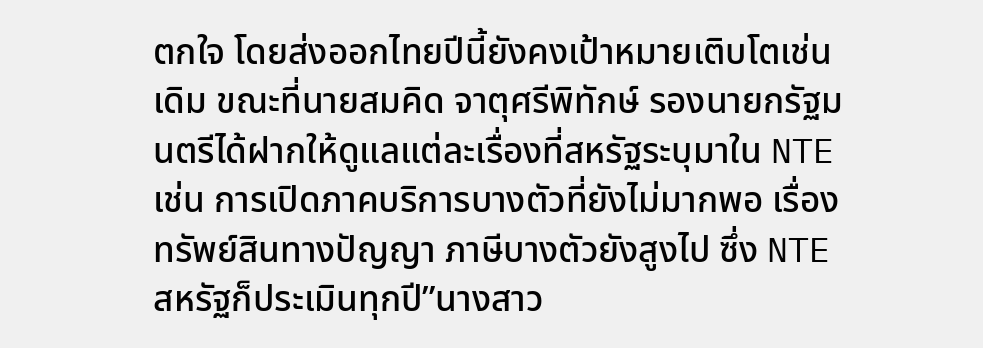ตกใจ โดยส่งออกไทยปีนี้ยังคงเป้าหมายเติบโตเช่นเดิม ขณะที่นายสมคิด จาตุศรีพิทักษ์ รองนายกรัฐมนตรีได้ฝากให้ดูแลแต่ละเรื่องที่สหรัฐระบุมาใน NTE เช่น การเปิดภาคบริการบางตัวที่ยังไม่มากพอ เรื่องทรัพย์สินทางปัญญา ภาษีบางตัวยังสูงไป ซึ่ง NTE สหรัฐก็ประเมินทุกปี”นางสาว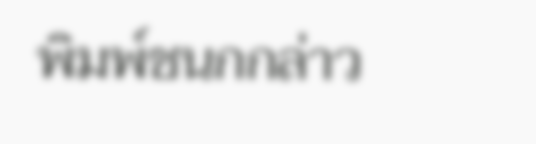พิมพ์ชนกกล่าว